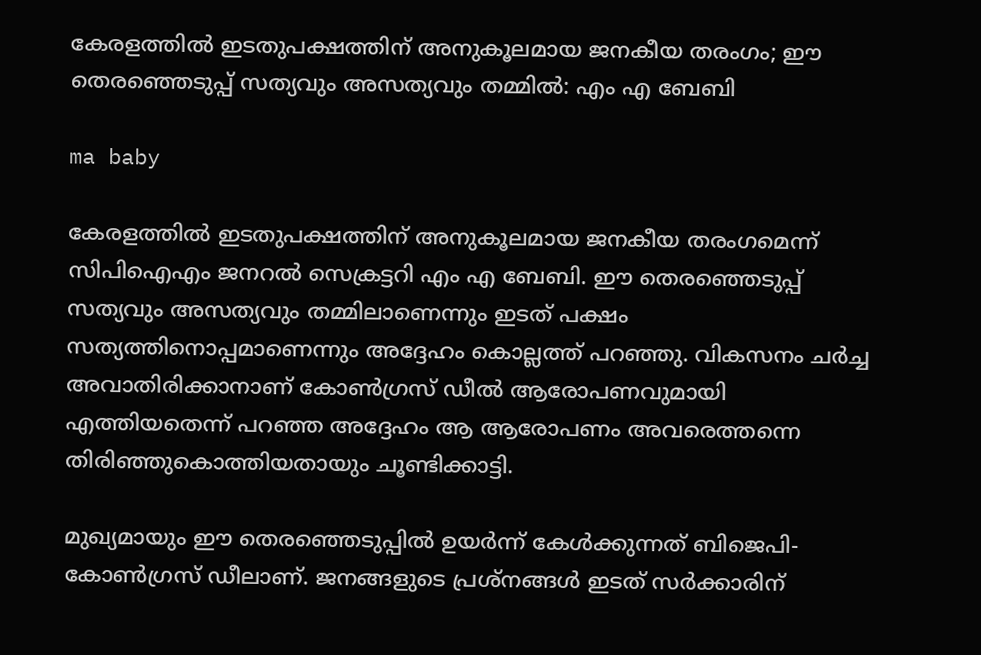കേരളത്തിൽ ഇടതുപക്ഷത്തിന് അനുകൂലമായ ജനകീയ തരംഗം; ഈ തെരഞ്ഞെടുപ്പ് സത്യവും അസത്യവും തമ്മിൽ: എം എ ബേബി

ma baby

കേരളത്തിൽ ഇടതുപക്ഷത്തിന് അനുകൂലമായ ജനകീയ തരംഗമെന്ന് സിപിഐഎം ജനറൽ സെക്രട്ടറി എം എ ബേബി. ഈ തെരഞ്ഞെടുപ്പ് സത്യവും അസത്യവും തമ്മിലാണെന്നും ഇടത് പക്ഷം സത്യത്തിനൊപ്പമാണെന്നും അദ്ദേഹം കൊല്ലത്ത് പറഞ്ഞു. വികസനം ചർച്ച അവാതിരിക്കാനാണ് കോൺഗ്രസ് ഡീൽ ആരോപണവുമായി എത്തിയതെന്ന് പറഞ്ഞ അദ്ദേഹം ആ ആരോപണം അവരെത്തന്നെ തിരിഞ്ഞുകൊത്തിയതായും ചൂണ്ടിക്കാട്ടി.

മുഖ്യമായും ഈ തെരഞ്ഞെടുപ്പിൽ ഉയർന്ന് കേൾക്കുന്നത് ബിജെപി-കോൺഗ്രസ് ഡീലാണ്. ജനങ്ങളുടെ പ്രശ്നങ്ങൾ ഇടത് സർക്കാരിന്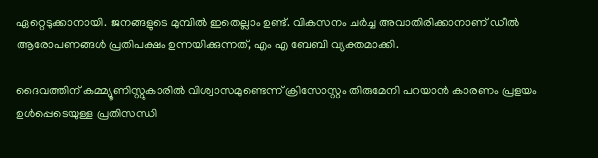ഏറ്റെടുക്കാനായി. ജനങ്ങളുടെ മുമ്പിൽ ഇതെല്ലാം ഉണ്ട്. വികസനം ചർച്ച അവാതിരിക്കാനാണ് ഡീൽ ആരോപണങ്ങൾ പ്രതിപക്ഷം ഉന്നയിക്കുന്നത്, എം എ ബേബി വ്യക്തമാക്കി.

ദൈവത്തിന് കമ്മ്യൂണിസ്റ്റുകാരിൽ വിശ്വാസമുണ്ടെന്ന് ക്രിസോസ്റ്റം തിരുമേനി പറയാൻ കാരണം പ്രളയം ഉൾപ്പെടെയുള്ള പ്രതിസന്ധി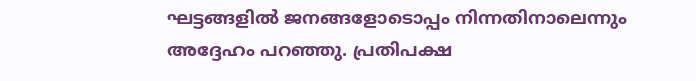ഘട്ടങ്ങളിൽ ജനങ്ങളോടൊപ്പം നിന്നതിനാലെന്നും അദ്ദേഹം പറഞ്ഞു. പ്രതിപക്ഷ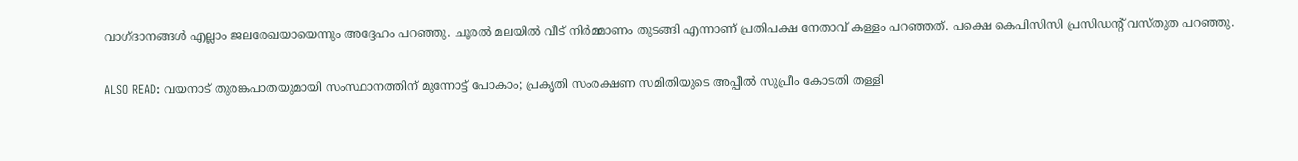വാഗ്ദാനങ്ങൾ എല്ലാം ജലരേഖയായെന്നും അദ്ദേഹം പറഞ്ഞു. ചൂരൽ മലയിൽ വീട് നിർമ്മാണം തുടങ്ങി എന്നാണ് പ്രതിപക്ഷ നേതാവ് കള്ളം പറഞ്ഞത്. പക്ഷെ കെപിസിസി പ്രസിഡന്റ് വസ്തുത പറഞ്ഞു.

ALSO READ: വയനാട് തുരങ്കപാതയുമായി സംസ്ഥാനത്തിന് മുന്നോട്ട് പോകാം; പ്രകൃതി സംരക്ഷണ സമിതിയുടെ അപ്പീൽ സുപ്രീം കോടതി തള്ളി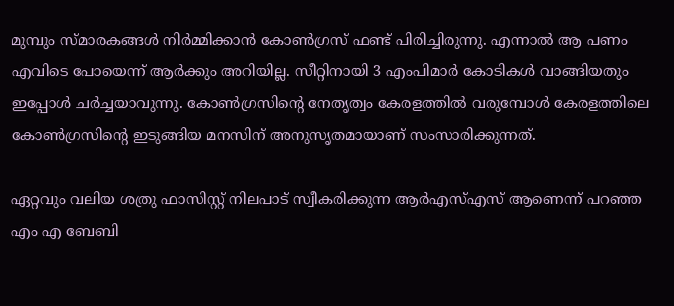മുമ്പും സ്മാരകങ്ങൾ നിർമ്മിക്കാൻ കോൺഗ്രസ് ഫണ്ട് പിരിച്ചിരുന്നു. എന്നാ‌ൽ ആ പണം എവിടെ പോയെന്ന് ആർക്കും അറിയില്ല. സീറ്റിനായി 3 എംപിമാർ കോടികൾ വാങ്ങിയതും ഇപ്പോൾ ചർച്ചയാവുന്നു. കോൺഗ്രസിന്റെ നേതൃത്വം കേരളത്തിൽ വരുമ്പോൾ കേരളത്തിലെ കോൺഗ്രസിന്റെ ഇടുങ്ങിയ മനസിന് അനുസൃതമായാണ് സംസാരിക്കുന്നത്.

ഏറ്റവും വലിയ ശത്രു ഫാസിസ്റ്റ് നിലപാട് സ്വീകരിക്കുന്ന ആർഎസ്എസ് ആണെന്ന് പറഞ്ഞ എം എ ബേബി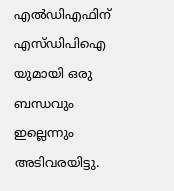എൽഡിഎഫിന് എസ്ഡിപിഐ യുമായി ഒരു ബന്ധവും ഇല്ലെന്നും അടിവരയിട്ടു.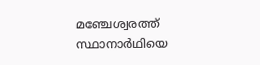മഞ്ചേശ്വരത്ത് സ്ഥാനാർഥിയെ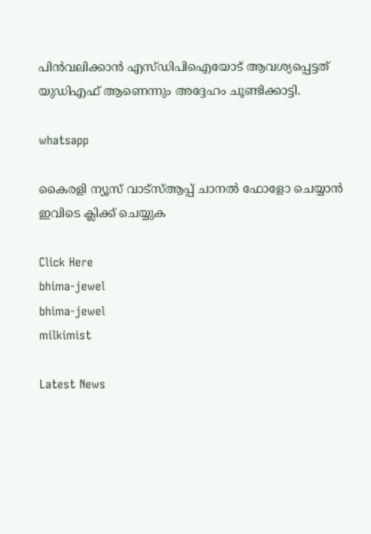പിൻവലിക്കാൻ എസ്ഡിപിഐയോട് ആവശ്യപ്പെട്ടത് യുഡിഎഫ് ആണെന്നും അദ്ദേഹം ചൂണ്ടിക്കാട്ടി.

whatsapp

കൈരളി ന്യൂസ് വാട്‌സ്ആപ്പ് ചാനല്‍ ഫോളോ ചെയ്യാന്‍ ഇവിടെ ക്ലിക്ക് ചെയ്യുക

Click Here
bhima-jewel
bhima-jewel
milkimist

Latest News